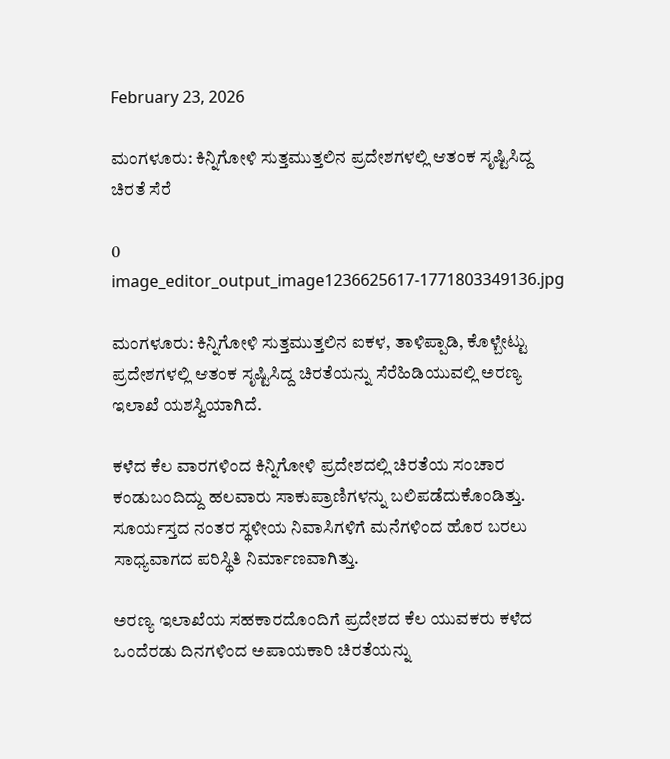February 23, 2026

ಮಂಗಳೂರು: ಕಿನ್ನಿಗೋಳಿ ಸುತ್ತಮುತ್ತಲಿನ ಪ್ರದೇಶಗಳಲ್ಲಿ ಆತಂಕ ಸೃಷ್ಟಿಸಿದ್ದ ಚಿರತೆ ಸೆರೆ

0
image_editor_output_image1236625617-1771803349136.jpg

ಮಂಗಳೂರು: ಕಿನ್ನಿಗೋಳಿ ಸುತ್ತಮುತ್ತಲಿನ ಐಕಳ, ತಾಳಿಪ್ಪಾಡಿ, ಕೊಳ್ಬೇಟ್ಟು ಪ್ರದೇಶಗಳಲ್ಲಿ ಆತಂಕ ಸೃಷ್ಟಿಸಿದ್ದ ಚಿರತೆಯನ್ನು ಸೆರೆಹಿಡಿಯುವಲ್ಲಿ ಅರಣ್ಯ ಇಲಾಖೆ ಯಶಸ್ವಿಯಾಗಿದೆ.

ಕಳೆದ ಕೆಲ ವಾರಗಳಿಂದ ಕಿನ್ನಿಗೋಳಿ ಪ್ರದೇಶದಲ್ಲಿ ಚಿರತೆಯ ಸಂಚಾರ ಕಂಡುಬಂದಿದ್ದು ಹಲವಾರು ಸಾಕುಪ್ರಾಣಿಗಳನ್ನು ಬಲಿಪಡೆದುಕೊಂಡಿತ್ತು. ಸೂರ್ಯಸ್ತದ ನಂತರ ಸ್ಥಳೀಯ ನಿವಾಸಿಗಳಿಗೆ ಮನೆಗಳಿಂದ ಹೊರ ಬರಲು ಸಾಧ್ಯವಾಗದ ಪರಿಸ್ಥಿತಿ ನಿರ್ಮಾಣವಾಗಿತ್ತು.

ಅರಣ್ಯ ಇಲಾಖೆಯ ಸಹಕಾರದೊಂದಿಗೆ ಪ್ರದೇಶದ ಕೆಲ ಯುವಕರು ಕಳೆದ ಒಂದೆರಡು ದಿನಗಳಿಂದ ಅಪಾಯಕಾರಿ ಚಿರತೆಯನ್ನು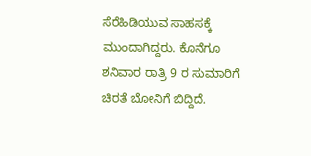ಸೆರೆಹಿಡಿಯುವ ಸಾಹಸಕ್ಕೆ ಮುಂದಾಗಿದ್ದರು. ಕೊನೆಗೂ ಶನಿವಾರ ರಾತ್ರಿ 9 ರ ಸುಮಾರಿಗೆ ಚಿರತೆ ಬೋನಿಗೆ ಬಿದ್ದಿದೆ.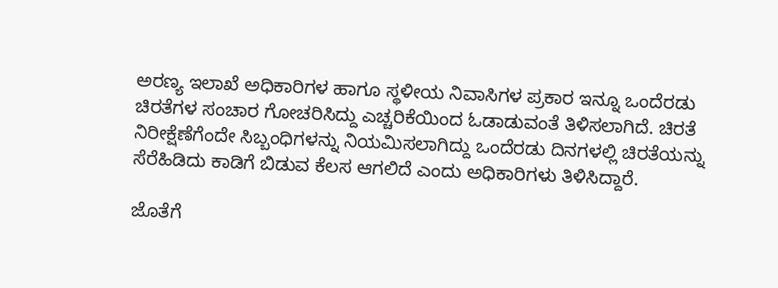ಅರಣ್ಯ ಇಲಾಖೆ ಅಧಿಕಾರಿಗಳ ಹಾಗೂ ಸ್ಥಳೀಯ ನಿವಾಸಿಗಳ ಪ್ರಕಾರ ಇನ್ನೂ ಒಂದೆರಡು ಚಿರತೆಗಳ ಸಂಚಾರ ಗೋಚರಿಸಿದ್ದು ಎಚ್ಚರಿಕೆಯಿಂದ ಓಡಾಡುವಂತೆ ತಿಳಿಸಲಾಗಿದೆ. ಚಿರತೆ ನಿರೀಕ್ಷೆಣೆಗೆಂದೇ ಸಿಬ್ಬಂಧಿಗಳನ್ನು ನಿಯಮಿಸಲಾಗಿದ್ದು ಒಂದೆರಡು ದಿನಗಳಲ್ಲಿ ಚಿರತೆಯನ್ನು ಸೆರೆಹಿಡಿದು ಕಾಡಿಗೆ ಬಿಡುವ ಕೆಲಸ ಆಗಲಿದೆ ಎಂದು ಅಧಿಕಾರಿಗಳು ತಿಳಿಸಿದ್ದಾರೆ.

ಜೊತೆಗೆ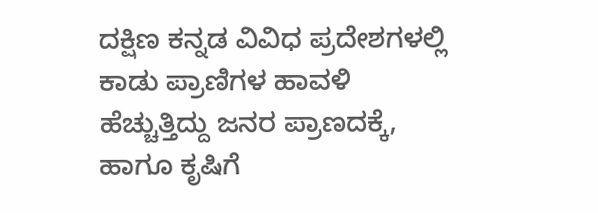ದಕ್ಷಿಣ ಕನ್ನಡ ವಿವಿಧ ಪ್ರದೇಶಗಳಲ್ಲಿ ಕಾಡು ಪ್ರಾಣಿಗಳ ಹಾವಳಿ ಹೆಚ್ಚುತ್ತಿದ್ದು ಜನರ ಪ್ರಾಣದಕ್ಕೆ, ಹಾಗೂ ಕೃಷಿಗೆ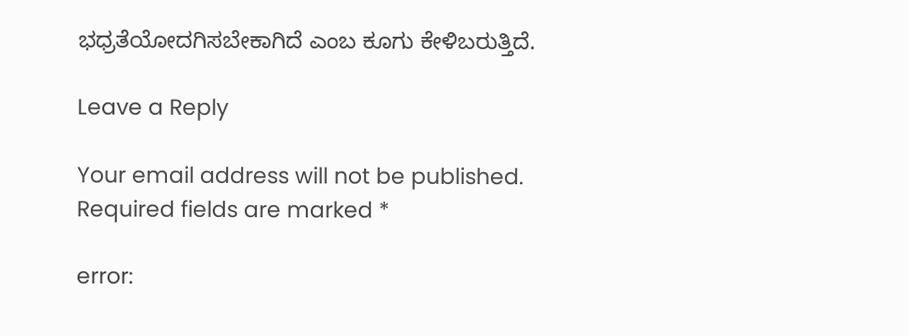ಭಧ್ರತೆಯೋದಗಿಸಬೇಕಾಗಿದೆ ಎಂಬ ಕೂಗು ಕೇಳಿಬರುತ್ತಿದೆ.

Leave a Reply

Your email address will not be published. Required fields are marked *

error: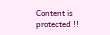Content is protected !!